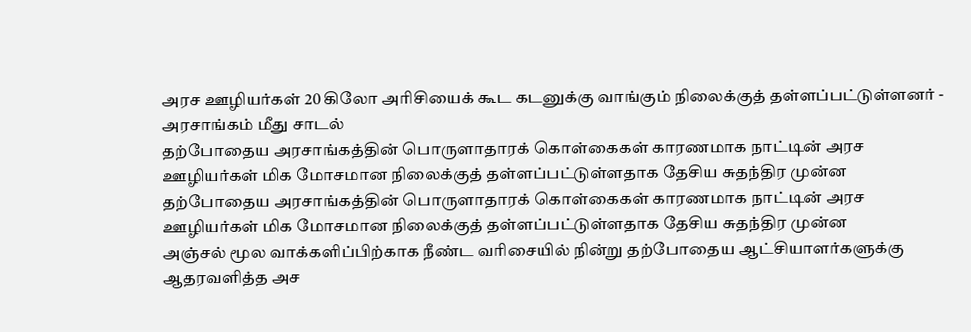அரச ஊழியர்கள் 20 கிலோ அரிசியைக் கூட கடனுக்கு வாங்கும் நிலைக்குத் தள்ளப்பட்டுள்ளனர் - அரசாங்கம் மீது சாடல்
தற்போதைய அரசாங்கத்தின் பொருளாதாரக் கொள்கைகள் காரணமாக நாட்டின் அரச ஊழியர்கள் மிக மோசமான நிலைக்குத் தள்ளப்பட்டுள்ளதாக தேசிய சுதந்திர முன்ன
தற்போதைய அரசாங்கத்தின் பொருளாதாரக் கொள்கைகள் காரணமாக நாட்டின் அரச ஊழியர்கள் மிக மோசமான நிலைக்குத் தள்ளப்பட்டுள்ளதாக தேசிய சுதந்திர முன்ன
அஞ்சல் மூல வாக்களிப்பிற்காக நீண்ட வரிசையில் நின்று தற்போதைய ஆட்சியாளர்களுக்கு ஆதரவளித்த அச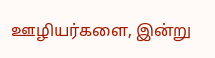ஊழியர்களை, இன்று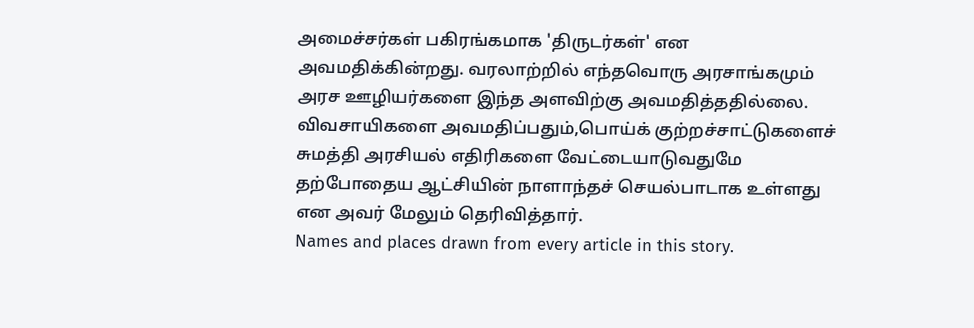அமைச்சர்கள் பகிரங்கமாக 'திருடர்கள்' என அவமதிக்கின்றது. வரலாற்றில் எந்தவொரு அரசாங்கமும் அரச ஊழியர்களை இந்த அளவிற்கு அவமதித்ததில்லை. விவசாயிகளை அவமதிப்பதும்,பொய்க் குற்றச்சாட்டுகளைச் சுமத்தி அரசியல் எதிரிகளை வேட்டையாடுவதுமே தற்போதைய ஆட்சியின் நாளாந்தச் செயல்பாடாக உள்ளது என அவர் மேலும் தெரிவித்தார்.
Names and places drawn from every article in this story.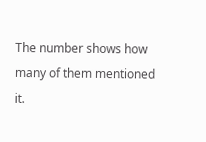The number shows how many of them mentioned it.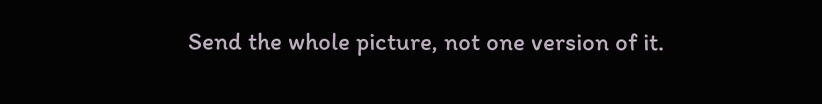Send the whole picture, not one version of it.